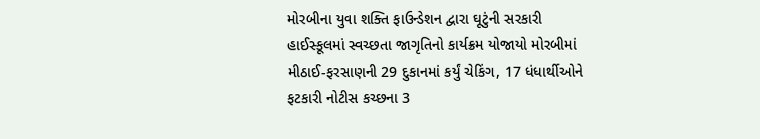મોરબીના યુવા શક્તિ ફાઉન્ડેશન દ્વારા ઘૂટુંની સરકારી હાઈસ્કૂલમાં સ્વચ્છતા જાગૃતિનો કાર્યક્રમ યોજાયો મોરબીમાં મીઠાઈ-ફરસાણની 29 દુકાનમાં કર્યું ચેકિંગ, 17 ધંધાર્થીઓને ફટકારી નોટીસ કચ્છના 3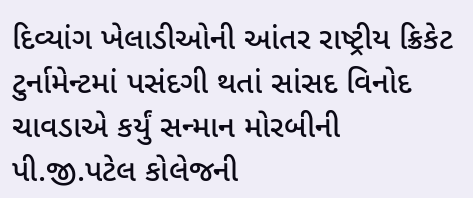દિવ્યાંગ ખેલાડીઓની આંતર રાષ્ટ્રીય ક્રિકેટ ટુર્નામેન્ટમાં પસંદગી થતાં સાંસદ વિનોદ ચાવડાએ કર્યું સન્માન મોરબીની પી.જી.પટેલ કોલેજની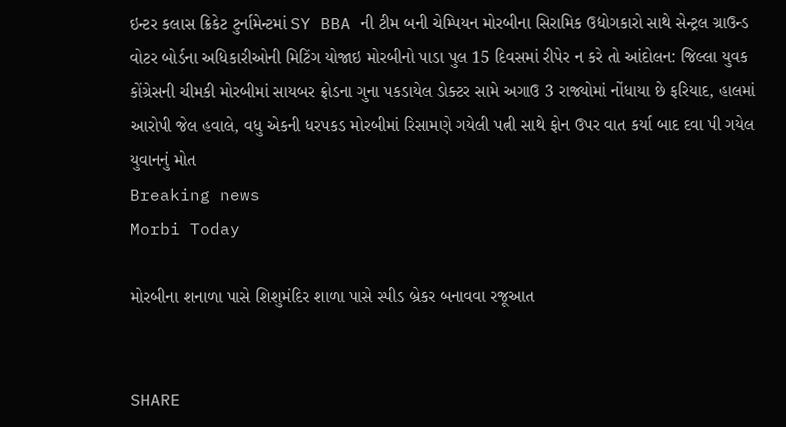ઇન્ટર કલાસ ક્રિકેટ ટુર્નામેન્ટમાં SY BBA ની ટીમ બની ચેમ્પિયન મોરબીના સિરામિક ઉદ્યોગકારો સાથે સેન્ટ્રલ ગ્રાઉન્ડ વોટર બોર્ડના અધિકારીઓની મિટિંગ યોજાઇ મોરબીનો પાડા પુલ 15 દિવસમાં રીપેર ન કરે તો આંદોલન: જિલ્લા યુવક કોંગ્રેસની ચીમકી મોરબીમાં સાયબર ફ્રોડના ગુના પકડાયેલ ડોક્ટર સામે અગાઉ 3 રાજ્યોમાં નોંધાયા છે ફરિયાદ, હાલમાં આરોપી જેલ હવાલે, વધુ એકની ધરપકડ મોરબીમાં રિસામણે ગયેલી પત્ની સાથે ફોન ઉપર વાત કર્યા બાદ દવા પી ગયેલ યુવાનનું મોત
Breaking news
Morbi Today

મોરબીના શનાળા પાસે શિશુમંદિર શાળા પાસે સ્પીડ બ્રેકર બનાવવા રજૂઆત


SHARE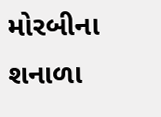મોરબીના શનાળા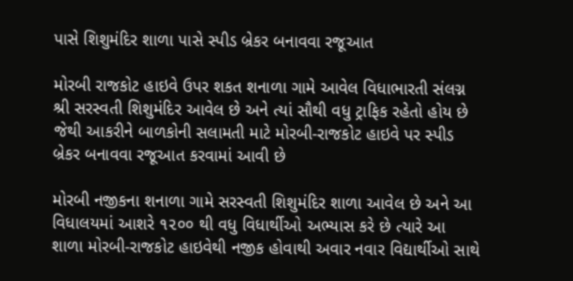પાસે શિશુમંદિર શાળા પાસે સ્પીડ બ્રેકર બનાવવા રજૂઆત

મોરબી રાજકોટ હાઇવે ઉપર શકત શનાળા ગામે આવેલ વિધાભારતી સંલગ્ન શ્રી સરસ્વતી શિશુમંદિર આવેલ છે અને ત્યાં સૌથી વધુ ટ્રાફિક રહેતો હોય છે જેથી આકરીને બાળકોની સલામતી માટે મોરબી-રાજકોટ હાઇવે પર સ્પીડ બ્રેકર બનાવવા રજૂઆત કરવામાં આવી છે

મોરબી નજીકના શનાળા ગામે સરસ્વતી શિશુમંદિર શાળા આવેલ છે અને આ વિધાલયમાં આશરે ૧૨૦૦ થી વધુ વિધાર્થીઓ અભ્યાસ કરે છે ત્યારે આ શાળા મોરબી-રાજકોટ હાઇવેથી નજીક હોવાથી અવાર નવાર વિદ્યાર્થીઓ સાથે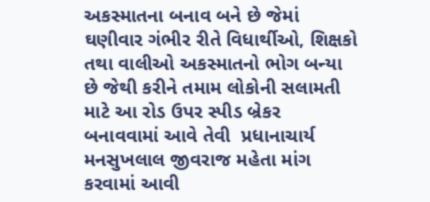અકસ્માતના બનાવ બને છે જેમાં ઘણીવાર ગંભીર રીતે વિધાર્થીઓ, શિક્ષકો તથા વાલીઓ અકસ્માતનો ભોગ બન્યા છે જેથી કરીને તમામ લોકોની સલામતી માટે આ રોડ ઉપર સ્પીડ બ્રેકર બનાવવામાં આવે તેવી  પ્રધાનાચાર્ય મનસુખલાલ જીવરાજ મહેતા માંગ કરવામાં આવી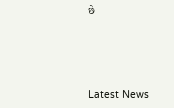છે






Latest News